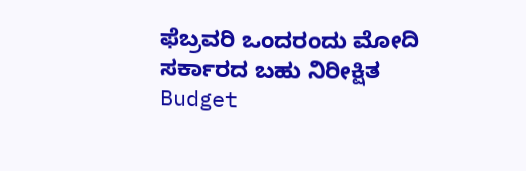ಫೆಬ್ರವರಿ ಒಂದರಂದು ಮೋದಿ ಸರ್ಕಾರದ ಬಹು ನಿರೀಕ್ಷಿತ Budget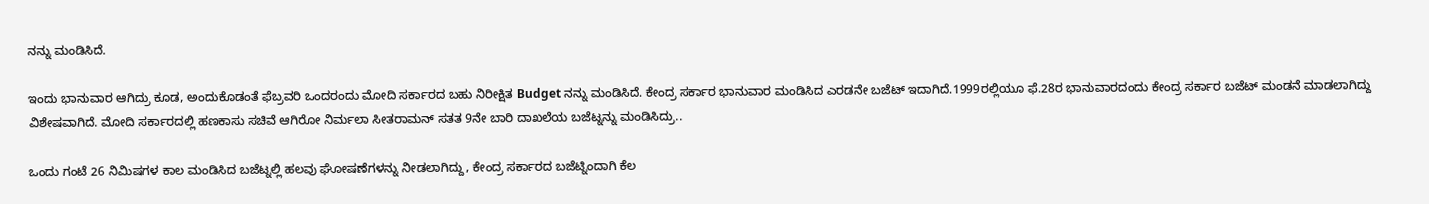ನನ್ನು ಮಂಡಿಸಿದೆ.

ಇಂದು ಭಾನುವಾರ ಆಗಿದ್ರು ಕೂಡ, ಅಂದುಕೊಡಂತೆ ಫೆಬ್ರವರಿ ಒಂದರಂದು ಮೋದಿ ಸರ್ಕಾರದ ಬಹು ನಿರೀಕ್ಷಿತ Budget ನನ್ನು ಮಂಡಿಸಿದೆ. ಕೇಂದ್ರ ಸರ್ಕಾರ ಭಾನುವಾರ ಮಂಡಿಸಿದ ಎರಡನೇ ಬಜೆಟ್ ಇದಾಗಿದೆ.1999ರಲ್ಲಿಯೂ ಫೆ.28ರ ಭಾನುವಾರದಂದು ಕೇಂದ್ರ ಸರ್ಕಾರ ಬಜೆಟ್ ಮಂಡನೆ ಮಾಡಲಾಗಿದ್ದು ವಿಶೇಷವಾಗಿದೆ. ಮೋದಿ ಸರ್ಕಾರದಲ್ಲಿ ಹಣಕಾಸು ಸಚಿವೆ ಆಗಿರೋ ನಿರ್ಮಲಾ ಸೀತರಾಮನ್ ಸತತ 9ನೇ ಬಾರಿ ದಾಖಲೆಯ ಬಜೆಟ್ನನ್ನು ಮಂಡಿಸಿದ್ರು..

ಒಂದು ಗಂಟೆ 26 ನಿಮಿಷಗಳ ಕಾಲ ಮಂಡಿಸಿದ ಬಜೆಟ್ನಲ್ಲಿ ಹಲವು ಘೋಷಣೆಗಳನ್ನು ನೀಡಲಾಗಿದ್ದು, ಕೇಂದ್ರ ಸರ್ಕಾರದ ಬಜೆಟ್ನಿಂದಾಗಿ ಕೆಲ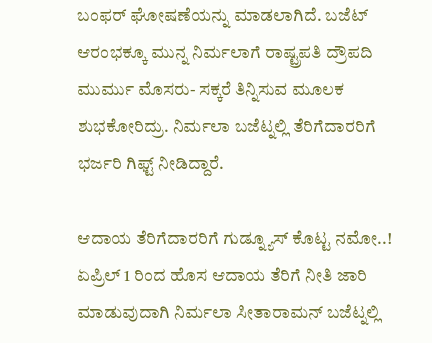ಬಂಫರ್ ಘೋಷಣೆಯನ್ನು ಮಾಡಲಾಗಿದೆ. ಬಜೆಟ್ ಆರಂಭಕ್ಕೂ ಮುನ್ನ ನಿರ್ಮಲಾಗೆ ರಾಷ್ಟ್ರಪತಿ ದ್ರೌಪದಿ ಮುರ್ಮು ಮೊಸರು- ಸಕ್ಕರೆ ತಿನ್ನಿಸುವ ಮೂಲಕ ಶುಭಕೋರಿದ್ರು. ನಿರ್ಮಲಾ ಬಜೆಟ್ನಲ್ಲಿ ತೆರಿಗೆದಾರರಿಗೆ ಭರ್ಜರಿ ಗಿಫ್ಟ್ ನೀಡಿದ್ದಾರೆ.

ಆದಾಯ ತೆರಿಗೆದಾರರಿಗೆ ಗುಡ್ನ್ಯೂಸ್ ಕೊಟ್ಟ ನಮೋ..!
ಏಪ್ರಿಲ್ 1 ರಿಂದ ಹೊಸ ಆದಾಯ ತೆರಿಗೆ ನೀತಿ ಜಾರಿ ಮಾಡುವುದಾಗಿ ನಿರ್ಮಲಾ ಸೀತಾರಾಮನ್ ಬಜೆಟ್ನಲ್ಲಿ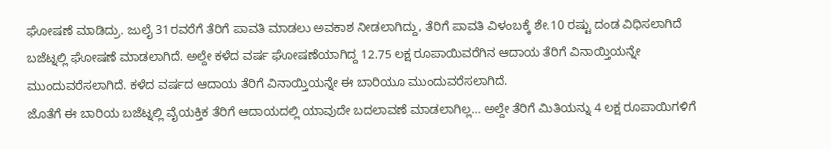ಘೋಷಣೆ ಮಾಡಿದ್ರು. ಜುಲೈ 31ರವರೆಗೆ ತೆರಿಗೆ ಪಾವತಿ ಮಾಡಲು ಅವಕಾಶ ನೀಡಲಾಗಿದ್ದು, ತೆರಿಗೆ ಪಾವತಿ ವಿಳಂಬಕ್ಕೆ ಶೇ.10 ರಷ್ಟು ದಂಡ ವಿಧಿಸಲಾಗಿದೆ ಬಜೆಟ್ನಲ್ಲಿ ಘೋಷಣೆ ಮಾಡಲಾಗಿದೆ. ಅಲ್ದೇ ಕಳೆದ ವರ್ಷ ಘೋಷಣೆಯಾಗಿದ್ದ 12.75 ಲಕ್ಷ ರೂಪಾಯಿವರೆಗಿನ ಆದಾಯ ತೆರಿಗೆ ವಿನಾಯ್ತಿಯನ್ನೇ ಮುಂದುವರೆಸಲಾಗಿದೆ. ಕಳೆದ ವರ್ಷದ ಆದಾಯ ತೆರಿಗೆ ವಿನಾಯ್ತಿಯನ್ನೇ ಈ ಬಾರಿಯೂ ಮುಂದುವರೆಸಲಾಗಿದೆ.
ಜೊತೆಗೆ ಈ ಬಾರಿಯ ಬಜೆಟ್ನಲ್ಲಿ ವೈಯಕ್ತಿಕ ತೆರಿಗೆ ಆದಾಯದಲ್ಲಿ ಯಾವುದೇ ಬದಲಾವಣೆ ಮಾಡಲಾಗಿಲ್ಲ… ಅಲ್ದೇ ತೆರಿಗೆ ಮಿತಿಯನ್ನು 4 ಲಕ್ಷ ರೂಪಾಯಿಗಳಿಗೆ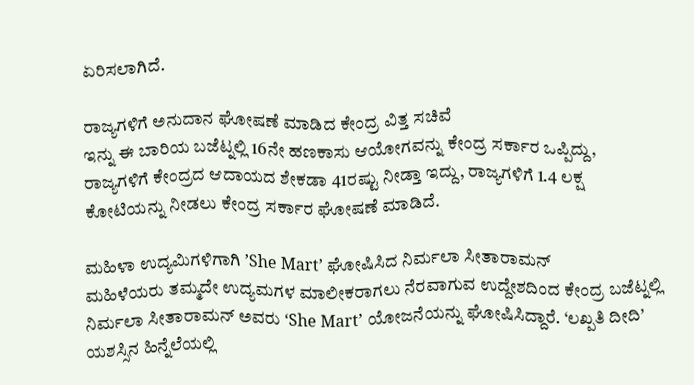ಏರಿಸಲಾಗಿದೆ.

ರಾಜ್ಯಗಳಿಗೆ ಅನುದಾನ ಘೋಷಣೆ ಮಾಡಿದ ಕೇಂದ್ರ ವಿತ್ತ ಸಚಿವೆ
ಇನ್ನು ಈ ಬಾರಿಯ ಬಜೆಟ್ನಲ್ಲಿ 16ನೇ ಹಣಕಾಸು ಆಯೋಗವನ್ನು ಕೇಂದ್ರ ಸರ್ಕಾರ ಒಪ್ಪಿದ್ದು, ರಾಜ್ಯಗಳಿಗೆ ಕೇಂದ್ರದ ಆದಾಯದ ಶೇಕಡಾ 41ರಷ್ಟು ನೀಡ್ತಾ ಇದ್ದು, ರಾಜ್ಯಗಳಿಗೆ 1.4 ಲಕ್ಷ ಕೋಟಿಯನ್ನು ನೀಡಲು ಕೇಂದ್ರ ಸರ್ಕಾರ ಘೋಷಣೆ ಮಾಡಿದೆ.

ಮಹಿಳಾ ಉದ್ಯಮಿಗಳಿಗಾಗಿ ʼShe Mart’ ಘೋಷಿಸಿದ ನಿರ್ಮಲಾ ಸೀತಾರಾಮನ್
ಮಹಿಳೆಯರು ತಮ್ಮದೇ ಉದ್ಯಮಗಳ ಮಾಲೀಕರಾಗಲು ನೆರವಾಗುವ ಉದ್ದೇಶದಿಂದ ಕೇಂದ್ರ ಬಜೆಟ್ನಲ್ಲಿ ನಿರ್ಮಲಾ ಸೀತಾರಾಮನ್ ಅವರು ‘She Mart’ ಯೋಜನೆಯನ್ನು ಘೋಷಿಸಿದ್ದಾರೆ. ‘ಲಖ್ಪತಿ ದೀದಿ’ ಯಶಸ್ಸಿನ ಹಿನ್ನೆಲೆಯಲ್ಲಿ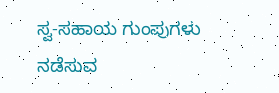ಸ್ವ-ಸಹಾಯ ಗುಂಪುಗಳು ನಡೆಸುವ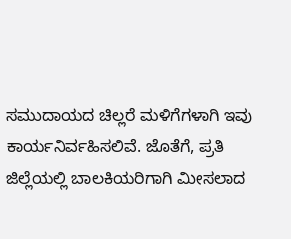ಸಮುದಾಯದ ಚಿಲ್ಲರೆ ಮಳಿಗೆಗಳಾಗಿ ಇವು ಕಾರ್ಯನಿರ್ವಹಿಸಲಿವೆ. ಜೊತೆಗೆ, ಪ್ರತಿ ಜಿಲ್ಲೆಯಲ್ಲಿ ಬಾಲಕಿಯರಿಗಾಗಿ ಮೀಸಲಾದ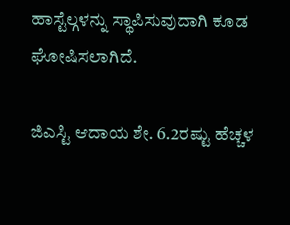ಹಾಸ್ಟೆಲ್ಗಳನ್ನು ಸ್ಥಾಪಿಸುವುದಾಗಿ ಕೂಡ ಘೋಷಿಸಲಾಗಿದೆ.

ಜಿಎಸ್ಟಿ ಆದಾಯ ಶೇ. 6.2ರಷ್ಟು ಹೆಚ್ಚಳ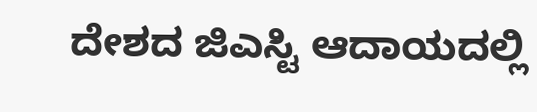ದೇಶದ ಜಿಎಸ್ಟಿ ಆದಾಯದಲ್ಲಿ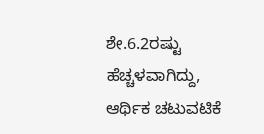ಶೇ.6.2ರಷ್ಟು ಹೆಚ್ಚಳವಾಗಿದ್ದು, ಆರ್ಥಿಕ ಚಟುವಟಿಕೆ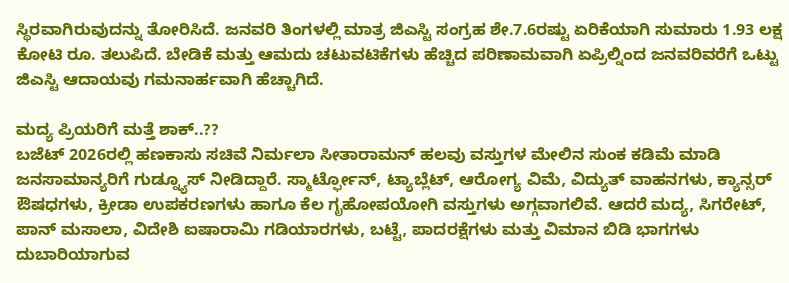ಸ್ಥಿರವಾಗಿರುವುದನ್ನು ತೋರಿಸಿದೆ. ಜನವರಿ ತಿಂಗಳಲ್ಲಿ ಮಾತ್ರ ಜಿಎಸ್ಟಿ ಸಂಗ್ರಹ ಶೇ.7.6ರಷ್ಟು ಏರಿಕೆಯಾಗಿ ಸುಮಾರು 1.93 ಲಕ್ಷ ಕೋಟಿ ರೂ. ತಲುಪಿದೆ. ಬೇಡಿಕೆ ಮತ್ತು ಆಮದು ಚಟುವಟಿಕೆಗಳು ಹೆಚ್ಚಿದ ಪರಿಣಾಮವಾಗಿ ಏಪ್ರಿಲ್ನಿಂದ ಜನವರಿವರೆಗೆ ಒಟ್ಟು ಜಿಎಸ್ಟಿ ಆದಾಯವು ಗಮನಾರ್ಹವಾಗಿ ಹೆಚ್ಚಾಗಿದೆ.

ಮದ್ಯ ಪ್ರಿಯರಿಗೆ ಮತ್ತೆ ಶಾಕ್..??
ಬಜೆಟ್ 2026ರಲ್ಲಿ ಹಣಕಾಸು ಸಚಿವೆ ನಿರ್ಮಲಾ ಸೀತಾರಾಮನ್ ಹಲವು ವಸ್ತುಗಳ ಮೇಲಿನ ಸುಂಕ ಕಡಿಮೆ ಮಾಡಿ ಜನಸಾಮಾನ್ಯರಿಗೆ ಗುಡ್ನ್ಯೂಸ್ ನೀಡಿದ್ದಾರೆ. ಸ್ಮಾರ್ಟ್ಫೋನ್, ಟ್ಯಾಬ್ಲೆಟ್, ಆರೋಗ್ಯ ವಿಮೆ, ವಿದ್ಯುತ್ ವಾಹನಗಳು, ಕ್ಯಾನ್ಸರ್ ಔಷಧಗಳು, ಕ್ರೀಡಾ ಉಪಕರಣಗಳು ಹಾಗೂ ಕೆಲ ಗೃಹೋಪಯೋಗಿ ವಸ್ತುಗಳು ಅಗ್ಗವಾಗಲಿವೆ. ಆದರೆ ಮದ್ಯ, ಸಿಗರೇಟ್, ಪಾನ್ ಮಸಾಲಾ, ವಿದೇಶಿ ಐಷಾರಾಮಿ ಗಡಿಯಾರಗಳು, ಬಟ್ಟೆ, ಪಾದರಕ್ಷೆಗಳು ಮತ್ತು ವಿಮಾನ ಬಿಡಿ ಭಾಗಗಳು ದುಬಾರಿಯಾಗುವ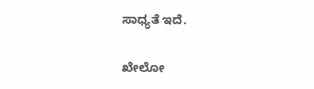ಸಾಧ್ಯತೆ ಇದೆ.

ಖೇಲೋ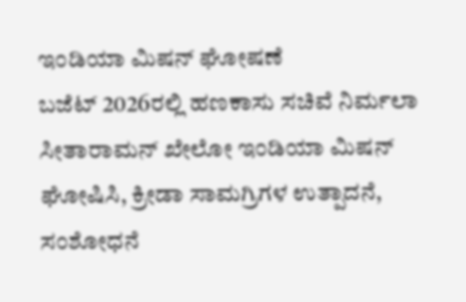ಇಂಡಿಯಾ ಮಿಷನ್ ಘೋಷಣೆ
ಬಜೆಟ್ 2026ರಲ್ಲಿ ಹಣಕಾಸು ಸಚಿವೆ ನಿರ್ಮಲಾ ಸೀತಾರಾಮನ್ ಖೇಲೋ ಇಂಡಿಯಾ ಮಿಷನ್ ಘೋಷಿಸಿ, ಕ್ರೀಡಾ ಸಾಮಗ್ರಿಗಳ ಉತ್ಪಾದನೆ, ಸಂಶೋಧನೆ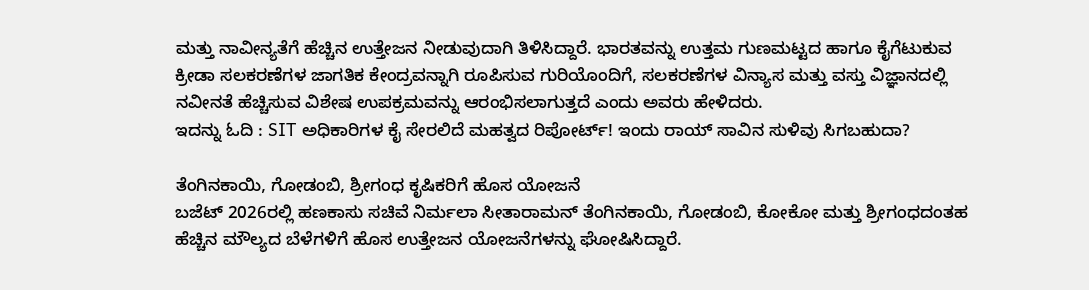ಮತ್ತು ನಾವೀನ್ಯತೆಗೆ ಹೆಚ್ಚಿನ ಉತ್ತೇಜನ ನೀಡುವುದಾಗಿ ತಿಳಿಸಿದ್ದಾರೆ. ಭಾರತವನ್ನು ಉತ್ತಮ ಗುಣಮಟ್ಟದ ಹಾಗೂ ಕೈಗೆಟುಕುವ ಕ್ರೀಡಾ ಸಲಕರಣೆಗಳ ಜಾಗತಿಕ ಕೇಂದ್ರವನ್ನಾಗಿ ರೂಪಿಸುವ ಗುರಿಯೊಂದಿಗೆ, ಸಲಕರಣೆಗಳ ವಿನ್ಯಾಸ ಮತ್ತು ವಸ್ತು ವಿಜ್ಞಾನದಲ್ಲಿ ನವೀನತೆ ಹೆಚ್ಚಿಸುವ ವಿಶೇಷ ಉಪಕ್ರಮವನ್ನು ಆರಂಭಿಸಲಾಗುತ್ತದೆ ಎಂದು ಅವರು ಹೇಳಿದರು.
ಇದನ್ನು ಓದಿ : SIT ಅಧಿಕಾರಿಗಳ ಕೈ ಸೇರಲಿದೆ ಮಹತ್ವದ ರಿಪೋರ್ಟ್! ಇಂದು ರಾಯ್ ಸಾವಿನ ಸುಳಿವು ಸಿಗಬಹುದಾ?

ತೆಂಗಿನಕಾಯಿ, ಗೋಡಂಬಿ, ಶ್ರೀಗಂಧ ಕೃಷಿಕರಿಗೆ ಹೊಸ ಯೋಜನೆ
ಬಜೆಟ್ 2026ರಲ್ಲಿ ಹಣಕಾಸು ಸಚಿವೆ ನಿರ್ಮಲಾ ಸೀತಾರಾಮನ್ ತೆಂಗಿನಕಾಯಿ, ಗೋಡಂಬಿ, ಕೋಕೋ ಮತ್ತು ಶ್ರೀಗಂಧದಂತಹ ಹೆಚ್ಚಿನ ಮೌಲ್ಯದ ಬೆಳೆಗಳಿಗೆ ಹೊಸ ಉತ್ತೇಜನ ಯೋಜನೆಗಳನ್ನು ಘೋಷಿಸಿದ್ದಾರೆ.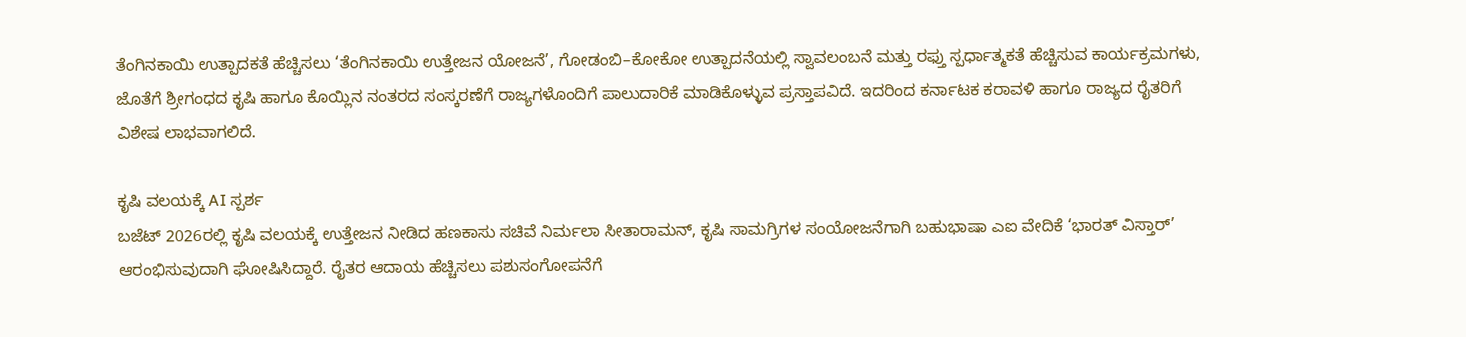ತೆಂಗಿನಕಾಯಿ ಉತ್ಪಾದಕತೆ ಹೆಚ್ಚಿಸಲು ‘ತೆಂಗಿನಕಾಯಿ ಉತ್ತೇಜನ ಯೋಜನೆ’, ಗೋಡಂಬಿ–ಕೋಕೋ ಉತ್ಪಾದನೆಯಲ್ಲಿ ಸ್ವಾವಲಂಬನೆ ಮತ್ತು ರಫ್ತು ಸ್ಪರ್ಧಾತ್ಮಕತೆ ಹೆಚ್ಚಿಸುವ ಕಾರ್ಯಕ್ರಮಗಳು, ಜೊತೆಗೆ ಶ್ರೀಗಂಧದ ಕೃಷಿ ಹಾಗೂ ಕೊಯ್ಲಿನ ನಂತರದ ಸಂಸ್ಕರಣೆಗೆ ರಾಜ್ಯಗಳೊಂದಿಗೆ ಪಾಲುದಾರಿಕೆ ಮಾಡಿಕೊಳ್ಳುವ ಪ್ರಸ್ತಾಪವಿದೆ. ಇದರಿಂದ ಕರ್ನಾಟಕ ಕರಾವಳಿ ಹಾಗೂ ರಾಜ್ಯದ ರೈತರಿಗೆ ವಿಶೇಷ ಲಾಭವಾಗಲಿದೆ.

ಕೃಷಿ ವಲಯಕ್ಕೆ AI ಸ್ಪರ್ಶ
ಬಜೆಟ್ 2026ರಲ್ಲಿ ಕೃಷಿ ವಲಯಕ್ಕೆ ಉತ್ತೇಜನ ನೀಡಿದ ಹಣಕಾಸು ಸಚಿವೆ ನಿರ್ಮಲಾ ಸೀತಾರಾಮನ್, ಕೃಷಿ ಸಾಮಗ್ರಿಗಳ ಸಂಯೋಜನೆಗಾಗಿ ಬಹುಭಾಷಾ ಎಐ ವೇದಿಕೆ ‘ಭಾರತ್ ವಿಸ್ತಾರ್’ ಆರಂಭಿಸುವುದಾಗಿ ಘೋಷಿಸಿದ್ದಾರೆ. ರೈತರ ಆದಾಯ ಹೆಚ್ಚಿಸಲು ಪಶುಸಂಗೋಪನೆಗೆ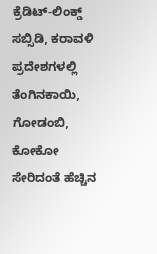ಕ್ರೆಡಿಟ್-ಲಿಂಕ್ಡ್ ಸಬ್ಸಿಡಿ, ಕರಾವಳಿ ಪ್ರದೇಶಗಳಲ್ಲಿ ತೆಂಗಿನಕಾಯಿ, ಗೋಡಂಬಿ, ಕೋಕೋ ಸೇರಿದಂತೆ ಹೆಚ್ಚಿನ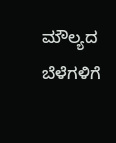ಮೌಲ್ಯದ ಬೆಳೆಗಳಿಗೆ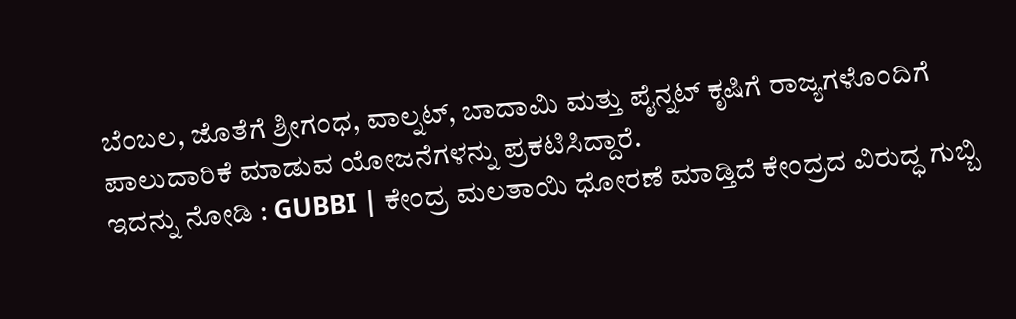ಬೆಂಬಲ, ಜೊತೆಗೆ ಶ್ರೀಗಂಧ, ವಾಲ್ನಟ್, ಬಾದಾಮಿ ಮತ್ತು ಪೈನ್ನಟ್ ಕೃಷಿಗೆ ರಾಜ್ಯಗಳೊಂದಿಗೆ ಪಾಲುದಾರಿಕೆ ಮಾಡುವ ಯೋಜನೆಗಳನ್ನು ಪ್ರಕಟಿಸಿದ್ದಾರೆ.
ಇದನ್ನು ನೋಡಿ : GUBBI | ಕೇಂದ್ರ ಮಲತಾಯಿ ಧೋರಣೆ ಮಾಡ್ತಿದೆ ಕೇಂದ್ರದ ವಿರುದ್ಧ ಗುಬ್ಬಿ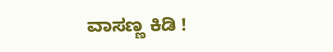ವಾಸಣ್ಣ ಕಿಡಿ !